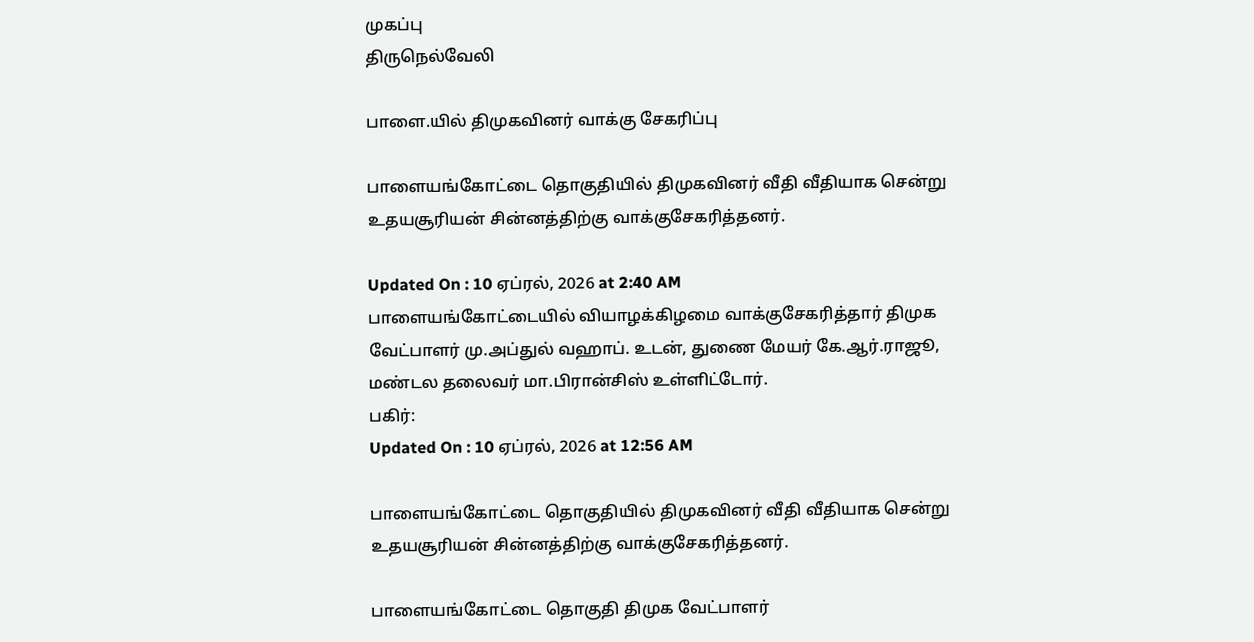முகப்பு
திருநெல்வேலி

பாளை.யில் திமுகவினர் வாக்கு சேகரிப்பு

பாளையங்கோட்டை தொகுதியில் திமுகவினர் வீதி வீதியாக சென்று உதயசூரியன் சின்னத்திற்கு வாக்குசேகரித்தனர்.

Updated On : 10 ஏப்ரல், 2026 at 2:40 AM
பாளையங்கோட்டையில் வியாழக்கிழமை வாக்குசேகரித்தார் திமுக வேட்பாளர் மு.அப்துல் வஹாப். உடன், துணை மேயர் கே.ஆர்.ராஜூ, மண்டல தலைவர் மா.பிரான்சிஸ் உள்ளிட்டோர்.
பகிர்:
Updated On : 10 ஏப்ரல், 2026 at 12:56 AM

பாளையங்கோட்டை தொகுதியில் திமுகவினர் வீதி வீதியாக சென்று உதயசூரியன் சின்னத்திற்கு வாக்குசேகரித்தனர்.

பாளையங்கோட்டை தொகுதி திமுக வேட்பாளர்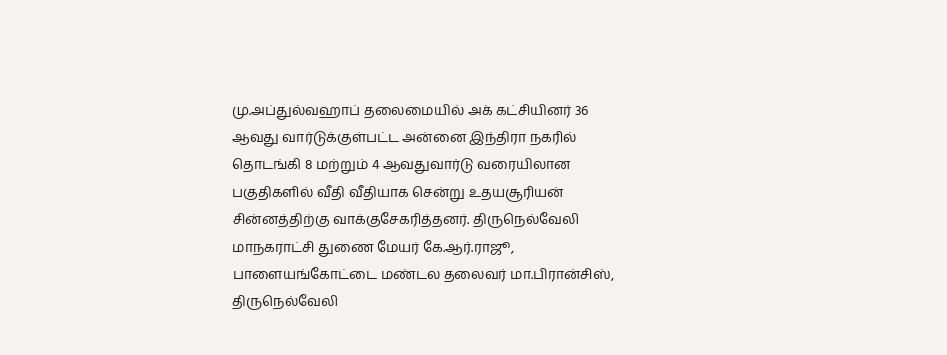மு.அப்துல்வஹாப் தலைமையில் அக் கட்சியினர் 36 ஆவது வார்டுக்குள்பட்ட அன்னை இந்திரா நகரில் தொடங்கி 8 மற்றும் 4 ஆவதுவார்டு வரையிலான பகுதிகளில் வீதி வீதியாக சென்று உதயசூரியன் சின்னத்திற்கு வாக்குசேகரித்தனர். திருநெல்வேலி மாநகராட்சி துணை மேயர் கே.ஆர்.ராஜூ, பாளையங்கோட்டை மண்டல தலைவர் மா.பிரான்சிஸ், திருநெல்வேலி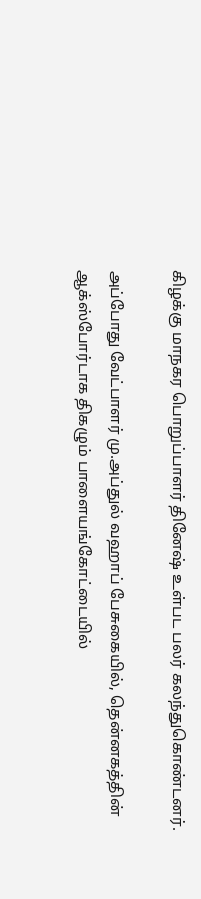கிழக்கு மாநகர பொறுப்பாளர் தினேஷ் உள்பட பலர் கலந்துகொண்டனர்.

அப்போது வேட்பாளர் மு.அப்துல் வஹாப் பேசுகையில், தென்னகத்தின் ஆக்ஸ்போர்டாக திகழும் பாளையங்கோட்டையில்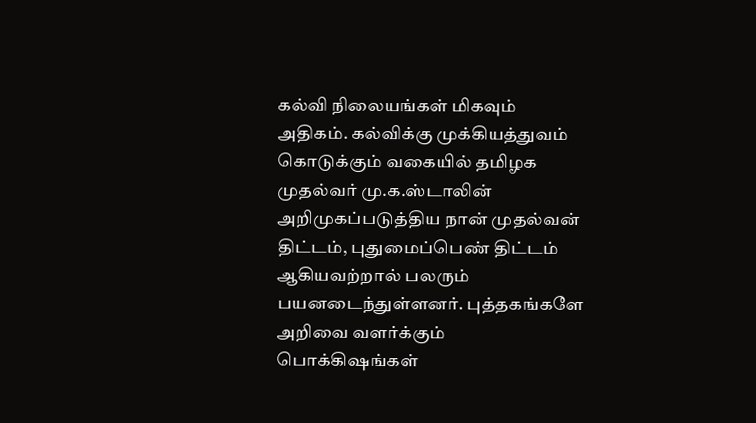கல்வி நிலையங்கள் மிகவும் அதிகம். கல்விக்கு முக்கியத்துவம் கொடுக்கும் வகையில் தமிழக முதல்வர் மு.க.ஸ்டாலின் அறிமுகப்படுத்திய நான் முதல்வன் திட்டம், புதுமைப்பெண் திட்டம் ஆகியவற்றால் பலரும் பயனடைந்துள்ளனர். புத்தகங்களே அறிவை வளர்க்கும் பொக்கிஷங்கள்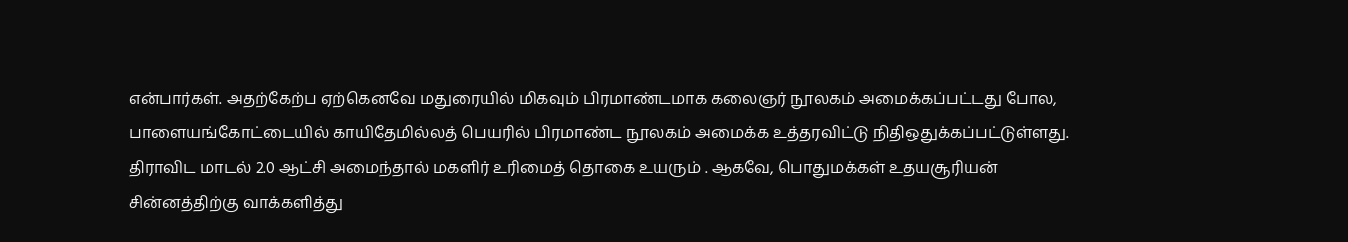என்பார்கள். அதற்கேற்ப ஏற்கெனவே மதுரையில் மிகவும் பிரமாண்டமாக கலைஞர் நூலகம் அமைக்கப்பட்டது போல, பாளையங்கோட்டையில் காயிதேமில்லத் பெயரில் பிரமாண்ட நூலகம் அமைக்க உத்தரவிட்டு நிதிஒதுக்கப்பட்டுள்ளது. திராவிட மாடல் 2.0 ஆட்சி அமைந்தால் மகளிர் உரிமைத் தொகை உயரும் . ஆகவே, பொதுமக்கள் உதயசூரியன் சின்னத்திற்கு வாக்களித்து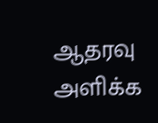ஆதரவு அளிக்க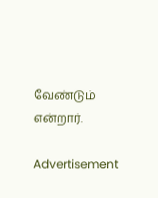வேண்டும் என்றார்.

Advertisement